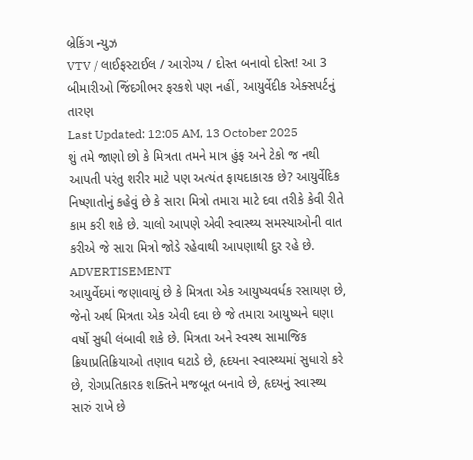બ્રેકિંગ ન્યુઝ
VTV / લાઈફસ્ટાઈલ / આરોગ્ય / દોસ્ત બનાવો દોસ્ત! આ 3 બીમારીઓ જિંદગીભર ફરકશે પણ નહીં, આયુર્વેદીક એક્સપર્ટનું તારણ
Last Updated: 12:05 AM, 13 October 2025
શું તમે જાણો છો કે મિત્રતા તમને માત્ર હુંફ અને ટેકો જ નથી આપતી પરંતુ શરીર માટે પણ અત્યંત ફાયદાકારક છે? આયુર્વેદિક નિષ્ણાતોનું કહેવું છે કે સારા મિત્રો તમારા માટે દવા તરીકે કેવી રીતે કામ કરી શકે છે. ચાલો આપણે એવી સ્વાસ્થ્ય સમસ્યાઓની વાત કરીએ જે સારા મિત્રો જોડે રહેવાથી આપણાથી દુર રહે છે.
ADVERTISEMENT
આયુર્વેદમાં જણાવાયું છે કે મિત્રતા એક આયુષ્યવર્ધક રસાયણ છે, જેનો અર્થ મિત્રતા એક એવી દવા છે જે તમારા આયુષ્યને ઘણા વર્ષો સુધી લંબાવી શકે છે. મિત્રતા અને સ્વસ્થ સામાજિક ક્રિયાપ્રતિક્રિયાઓ તણાવ ઘટાડે છે, હૃદયના સ્વાસ્થ્યમાં સુધારો કરે છે, રોગપ્રતિકારક શક્તિને મજબૂત બનાવે છે, હૃદયનું સ્વાસ્થ્ય સારું રાખે છે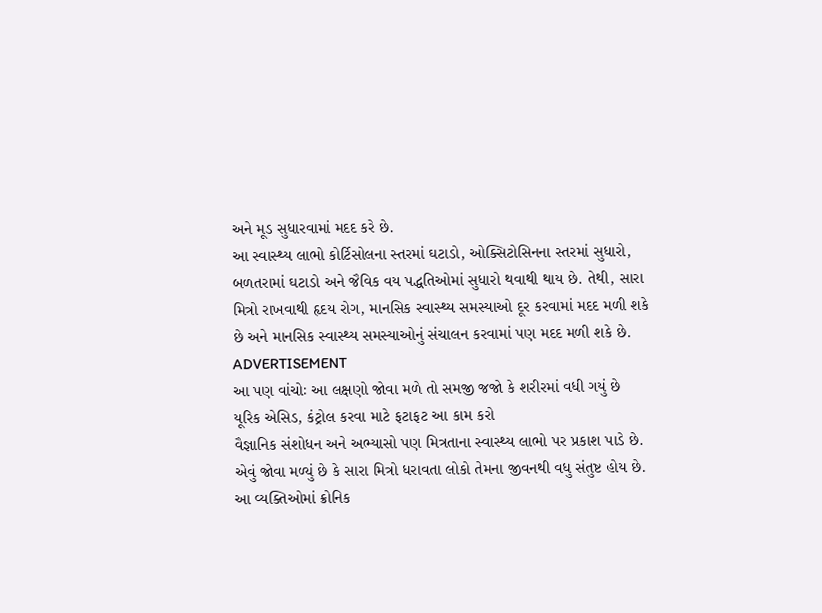અને મૂડ સુધારવામાં મદદ કરે છે.
આ સ્વાસ્થ્ય લાભો કોર્ટિસોલના સ્તરમાં ઘટાડો, ઓક્સિટોસિનના સ્તરમાં સુધારો, બળતરામાં ઘટાડો અને જૈવિક વય પદ્ધતિઓમાં સુધારો થવાથી થાય છે. તેથી, સારા મિત્રો રાખવાથી હૃદય રોગ, માનસિક સ્વાસ્થ્ય સમસ્યાઓ દૂર કરવામાં મદદ મળી શકે છે અને માનસિક સ્વાસ્થ્ય સમસ્યાઓનું સંચાલન કરવામાં પણ મદદ મળી શકે છે.
ADVERTISEMENT
આ પણ વાંચોઃ આ લક્ષણો જોવા મળે તો સમજી જજો કે શરીરમાં વધી ગયું છે યૂરિક એસિડ, કંટ્રોલ કરવા માટે ફટાફટ આ કામ કરો
વૈજ્ઞાનિક સંશોધન અને અભ્યાસો પણ મિત્રતાના સ્વાસ્થ્ય લાભો પર પ્રકાશ પાડે છે. એવું જોવા મળ્યું છે કે સારા મિત્રો ધરાવતા લોકો તેમના જીવનથી વધુ સંતુષ્ટ હોય છે. આ વ્યક્તિઓમાં ક્રોનિક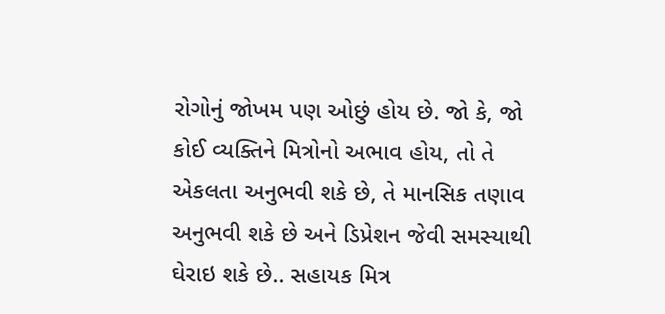રોગોનું જોખમ પણ ઓછું હોય છે. જો કે, જો કોઈ વ્યક્તિને મિત્રોનો અભાવ હોય, તો તે એકલતા અનુભવી શકે છે, તે માનસિક તણાવ અનુભવી શકે છે અને ડિપ્રેશન જેવી સમસ્યાથી ઘેરાઇ શકે છે.. સહાયક મિત્ર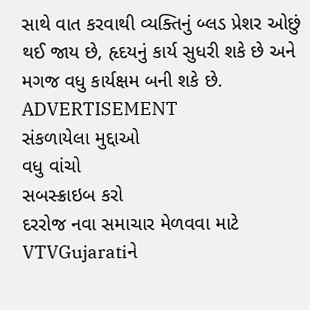સાથે વાત કરવાથી વ્યક્તિનું બ્લડ પ્રેશર ઓછું થઈ જાય છે, હૃદયનું કાર્ય સુધરી શકે છે અને મગજ વધુ કાર્યક્ષમ બની શકે છે.
ADVERTISEMENT
સંકળાયેલા મુદ્દાઓ
વધુ વાંચો
સબસ્ક્રાઇબ કરો
દરરોજ નવા સમાચાર મેળવવા માટે VTVGujaratiને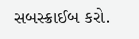સબસ્ક્રાઈબ કરો.